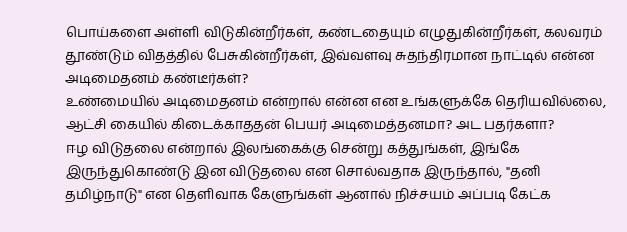பொய்களை அள்ளி விடுகின்றீர்கள், கண்டதையும் எழுதுகின்றீர்கள், கலவரம் தூண்டும் விதத்தில் பேசுகின்றீர்கள், இவ்வளவு சுதந்திரமான நாட்டில் என்ன அடிமைதனம் கண்டீர்கள்?
உண்மையில் அடிமைதனம் என்றால் என்ன என உங்களுக்கே தெரியவில்லை, ஆட்சி கையில் கிடைக்காததன் பெயர் அடிமைத்தனமா? அட பதர்களா?
ஈழ விடுதலை என்றால் இலங்கைக்கு சென்று கத்துங்கள், இங்கே இருந்துகொண்டு இன விடுதலை என சொல்வதாக இருந்தால், "தனி தமிழ்நாடு" என தெளிவாக கேளுங்கள் ஆனால் நிச்சயம் அப்படி கேட்க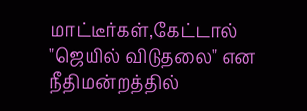மாட்டீர்கள்,கேட்டால் "ஜெயில் விடுதலை" என நீதிமன்றத்தில்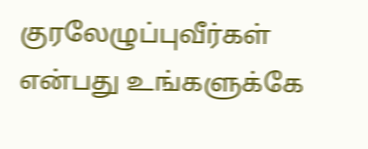குரலேழுப்புவீர்கள் என்பது உங்களுக்கே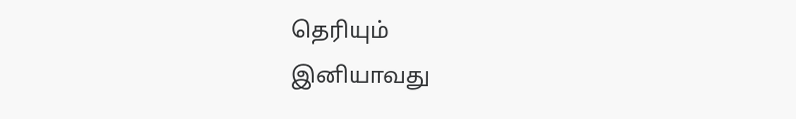தெரியும்
இனியாவது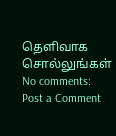தெளிவாக சொல்லுங்கள்
No comments:
Post a Comment